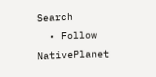Search
  • Follow NativePlanet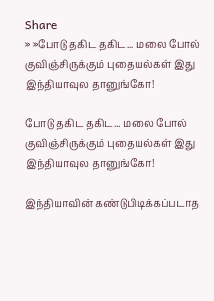Share
» »போடு தகிட தகிட... மலை போல் குவிஞ்சிருக்கும் புதையல்கள் இது இந்தியாவுல தானுங்கோ!

போடு தகிட தகிட... மலை போல் குவிஞ்சிருக்கும் புதையல்கள் இது இந்தியாவுல தானுங்கோ!

இந்தியாவின் கண்டுபிடிக்கப்படாத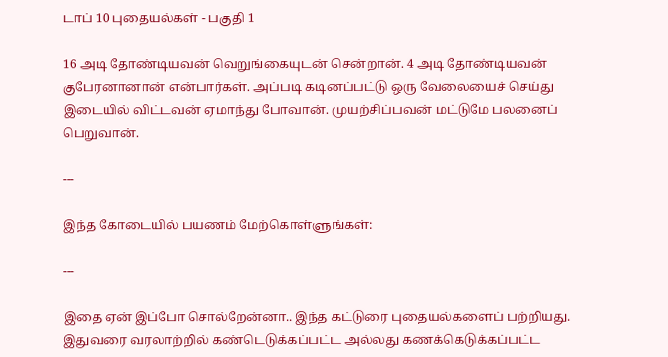டாப் 10 புதையல்கள் - பகுதி 1

16 அடி தோண்டியவன் வெறுங்கையுடன் சென்றான். 4 அடி தோண்டியவன் குபேரனானான் என்பார்கள். அப்படி கடினப்பட்டு ஒரு வேலையைச் செய்து இடையில் விட்டவன் ஏமாந்து போவான். முயற்சிப்பவன் மட்டுமே பலனைப் பெறுவான்.

---

இந்த கோடையில் பயணம் மேற்கொள்ளுங்கள்:

---

இதை ஏன் இப்போ சொல்றேன்னா.. இந்த கட்டுரை புதையல்களைப் பற்றியது. இதுவரை வரலாற்றில் கண்டெடுக்கப்பட்ட அல்லது கணக்கெடுக்கப்பட்ட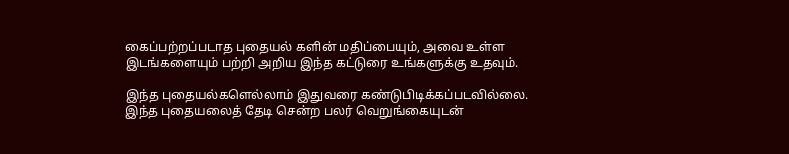கைப்பற்றப்படாத புதையல் களின் மதிப்பையும், அவை உள்ள இடங்களையும் பற்றி அறிய இந்த கட்டுரை உங்களுக்கு உதவும்.

இந்த புதையல்களெல்லாம் இதுவரை கண்டுபிடிக்கப்படவில்லை. இந்த புதையலைத் தேடி சென்ற பலர் வெறுங்கையுடன்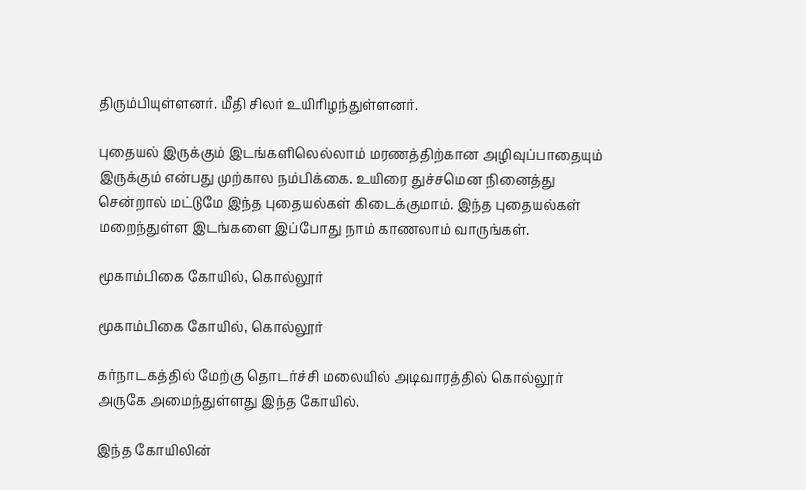திரும்பியுள்ளனர். மீதி சிலர் உயிரிழந்துள்ளனர்.

புதையல் இருக்கும் இடங்களிலெல்லாம் மரணத்திற்கான அழிவுப்பாதையும் இருக்கும் என்பது முற்கால நம்பிக்கை. உயிரை துச்சமென நினைத்து சென்றால் மட்டுமே இந்த புதையல்கள் கிடைக்குமாம். இந்த புதையல்கள் மறைந்துள்ள இடங்களை இப்போது நாம் காணலாம் வாருங்கள்.

மூகாம்பிகை கோயில், கொல்லூர்

மூகாம்பிகை கோயில், கொல்லூர்

கர்நாடகத்தில் மேற்கு தொடர்ச்சி மலையில் அடிவாரத்தில் கொல்லூர் அருகே அமைந்துள்ளது இந்த கோயில்.

இந்த கோயிலின்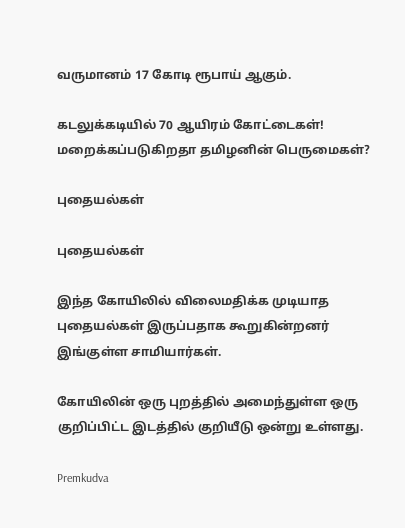வருமானம் 17 கோடி ரூபாய் ஆகும்.

கடலுக்கடியில் 70 ஆயிரம் கோட்டைகள்! மறைக்கப்படுகிறதா தமிழனின் பெருமைகள்?

புதையல்கள்

புதையல்கள்

இந்த கோயிலில் விலைமதிக்க முடியாத புதையல்கள் இருப்பதாக கூறுகின்றனர் இங்குள்ள சாமியார்கள்.

கோயிலின் ஒரு புறத்தில் அமைந்துள்ள ஒரு குறிப்பிட்ட இடத்தில் குறியீடு ஒன்று உள்ளது.

Premkudva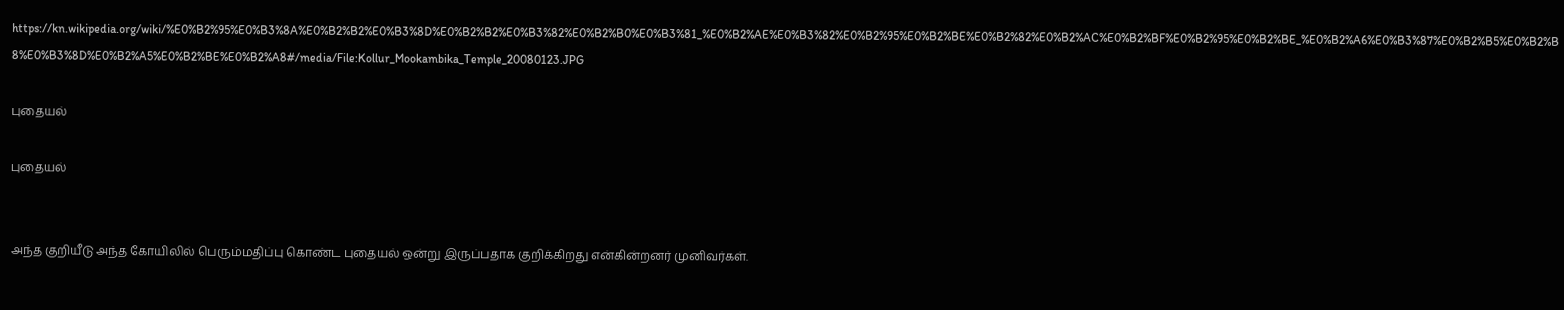https://kn.wikipedia.org/wiki/%E0%B2%95%E0%B3%8A%E0%B2%B2%E0%B3%8D%E0%B2%B2%E0%B3%82%E0%B2%B0%E0%B3%81_%E0%B2%AE%E0%B3%82%E0%B2%95%E0%B2%BE%E0%B2%82%E0%B2%AC%E0%B2%BF%E0%B2%95%E0%B2%BE_%E0%B2%A6%E0%B3%87%E0%B2%B5%E0%B2%B8%E0%B3%8D%E0%B2%A5%E0%B2%BE%E0%B2%A8#/media/File:Kollur_Mookambika_Temple_20080123.JPG

புதையல்

புதையல்


அந்த குறியீடு அந்த கோயிலில் பெரும்மதிப்பு கொண்ட புதையல் ஒன்று இருப்பதாக குறிக்கிறது என்கின்றனர் முனிவர்கள்.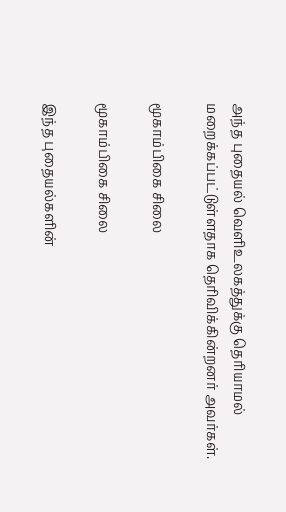அந்த புதையல் வெளிஉலகத்துக்கு தெரியாமல் மறைக்கப்பட்டுள்ளதாக தெரிவிக்கின்றனர் அவர்கள்.

மூகாம்பிகை சிலை

மூகாம்பிகை சிலை

இந்த புதையல்களின்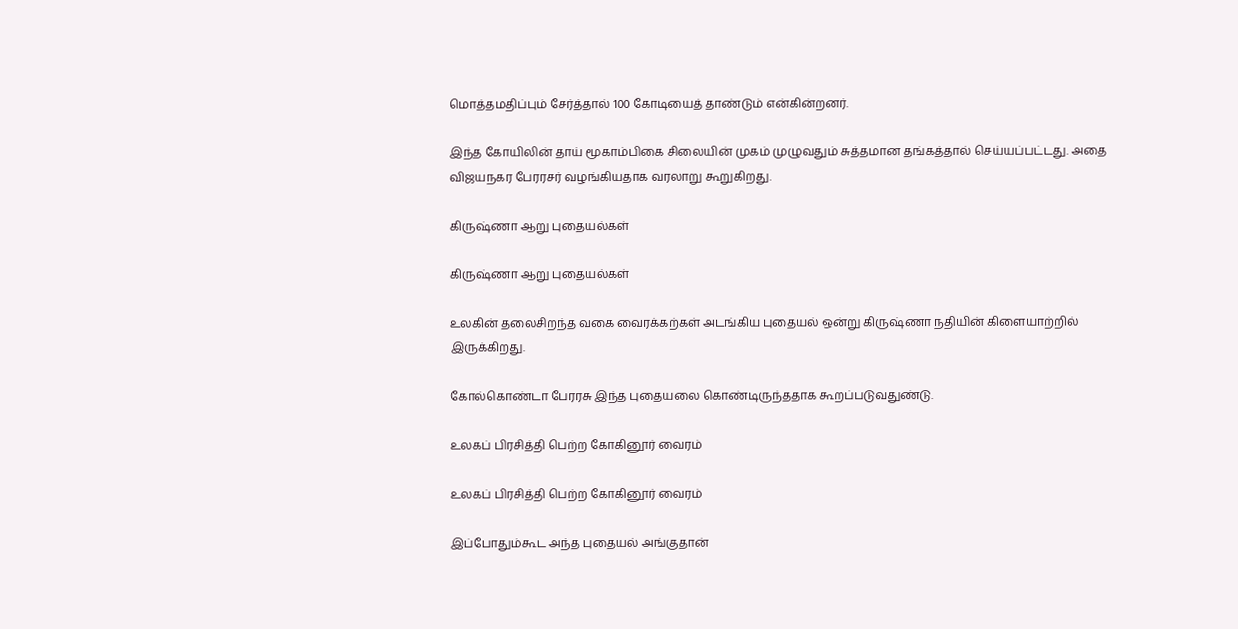மொத்தமதிப்பும் சேர்த்தால் 100 கோடியைத் தாண்டும் என்கின்றனர்.

இந்த கோயிலின் தாய் மூகாம்பிகை சிலையின் முகம் முழுவதும் சுத்தமான தங்கத்தால் செய்யப்பட்டது. அதை விஜயநகர பேரரசர் வழங்கியதாக வரலாறு கூறுகிறது.

கிருஷ்ணா ஆறு புதையல்கள்

கிருஷ்ணா ஆறு புதையல்கள்

உலகின் தலைசிறந்த வகை வைரக்கற்கள் அடங்கிய புதையல் ஒன்று கிருஷ்ணா நதியின் கிளையாற்றில் இருக்கிறது.

கோல்கொண்டா பேரரசு இந்த புதையலை கொண்டிருந்ததாக கூறப்படுவதுண்டு.

உலகப் பிரசித்தி பெற்ற கோகினூர் வைரம்

உலகப் பிரசித்தி பெற்ற கோகினூர் வைரம்

இப்போதும்கூட அந்த புதையல் அங்குதான்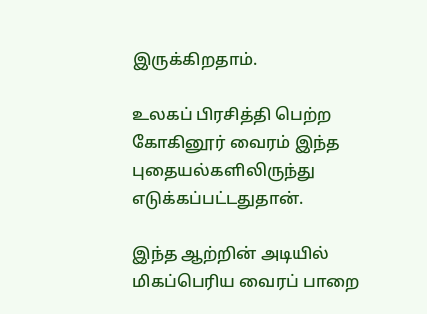இருக்கிறதாம்.

உலகப் பிரசித்தி பெற்ற கோகினூர் வைரம் இந்த புதையல்களிலிருந்து எடுக்கப்பட்டதுதான்.

இந்த ஆற்றின் அடியில் மிகப்பெரிய வைரப் பாறை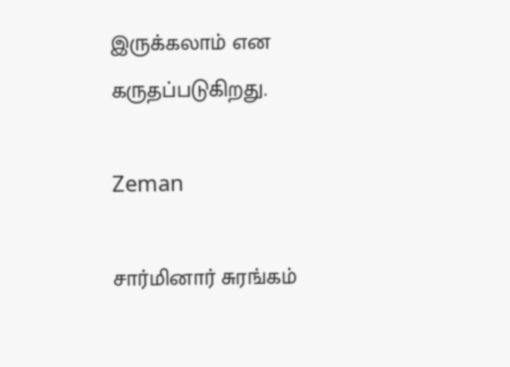இருக்கலாம் என கருதப்படுகிறது.

Zeman

சார்மினார் சுரங்கம்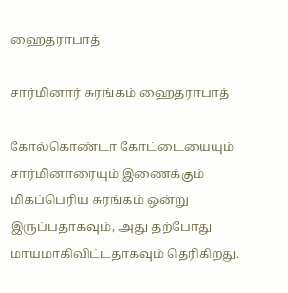ஹைதராபாத்

சார்மினார் சுரங்கம் ஹைதராபாத்

கோல்கொண்டா கோட்டையையும் சார்மினாரையும் இணைக்கும் மிகப்பெரிய சுரங்கம் ஒன்று இருப்பதாகவும், அது தற்போது மாயமாகிவிட்டதாகவும் தெரிகிறது.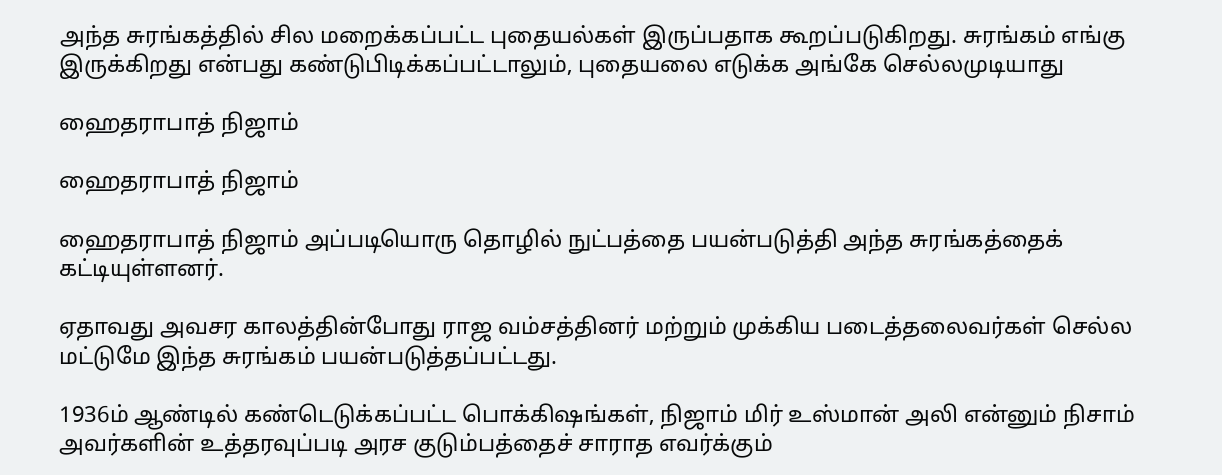அந்த சுரங்கத்தில் சில மறைக்கப்பட்ட புதையல்கள் இருப்பதாக கூறப்படுகிறது. சுரங்கம் எங்கு இருக்கிறது என்பது கண்டுபிடிக்கப்பட்டாலும், புதையலை எடுக்க அங்கே செல்லமுடியாது

ஹைதராபாத் நிஜாம்

ஹைதராபாத் நிஜாம்

ஹைதராபாத் நிஜாம் அப்படியொரு தொழில் நுட்பத்தை பயன்படுத்தி அந்த சுரங்கத்தைக் கட்டியுள்ளனர்.

ஏதாவது அவசர காலத்தின்போது ராஜ வம்சத்தினர் மற்றும் முக்கிய படைத்தலைவர்கள் செல்ல மட்டுமே இந்த சுரங்கம் பயன்படுத்தப்பட்டது.

1936ம் ஆண்டில் கண்டெடுக்கப்பட்ட பொக்கிஷங்கள், நிஜாம் மிர் உஸ்மான் அலி என்னும் நிசாம் அவர்களின் உத்தரவுப்படி அரச குடும்பத்தைச் சாராத எவர்க்கும்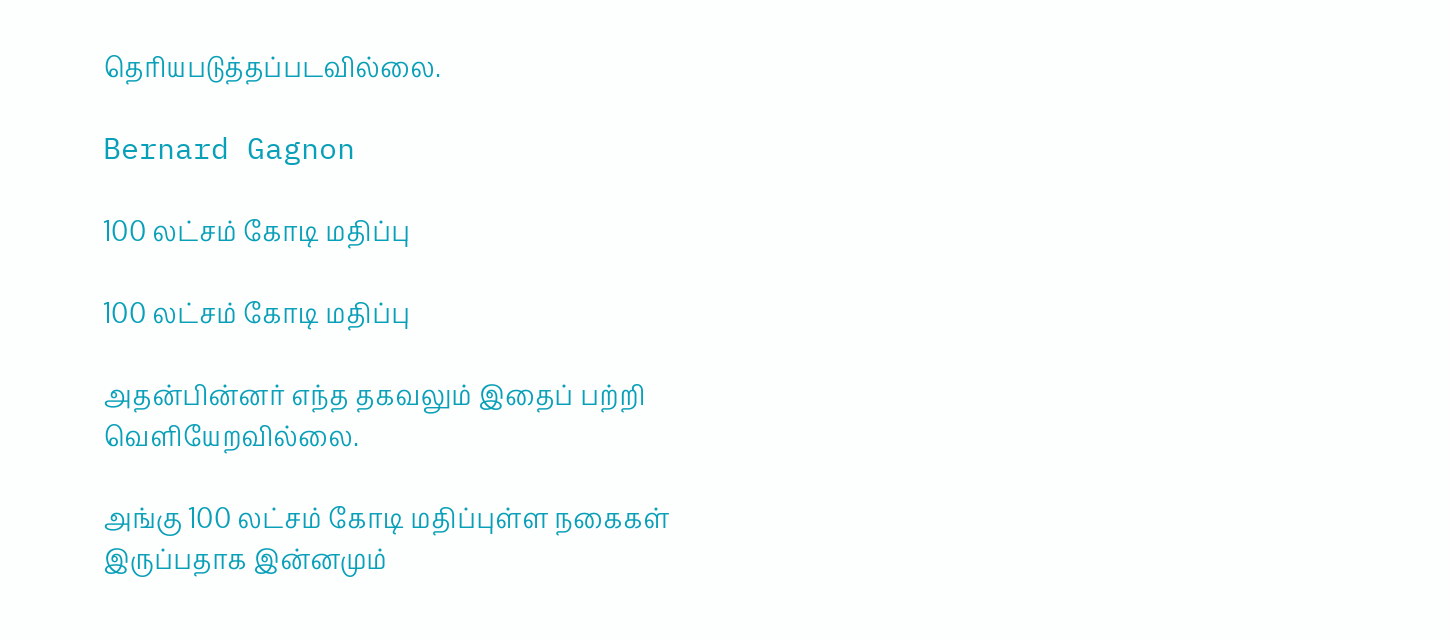தெரியபடுத்தப்படவில்லை.

Bernard Gagnon

100 லட்சம் கோடி மதிப்பு

100 லட்சம் கோடி மதிப்பு

அதன்பின்னர் எந்த தகவலும் இதைப் பற்றி வெளியேறவில்லை.

அங்கு 100 லட்சம் கோடி மதிப்புள்ள நகைகள் இருப்பதாக இன்னமும்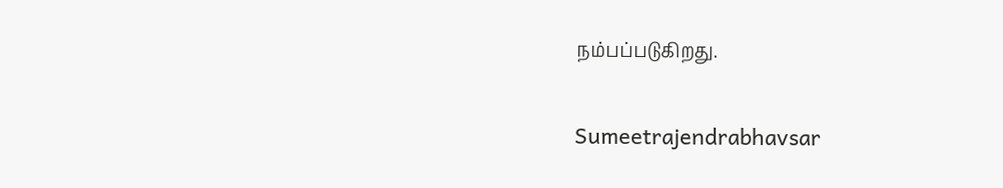நம்பப்படுகிறது.

Sumeetrajendrabhavsar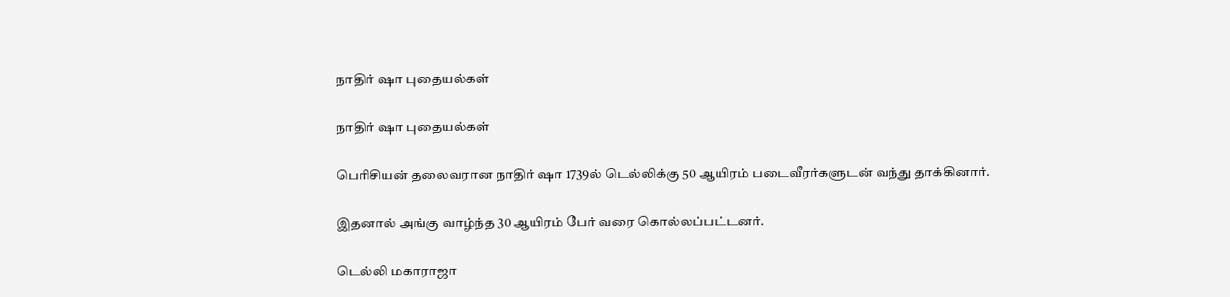நாதிர் ஷா புதையல்கள்

நாதிர் ஷா புதையல்கள்

பெரிசியன் தலைவரான நாதிர் ஷா 1739ல் டெல்லிக்கு 50 ஆயிரம் படைவீரர்களுடன் வந்து தாக்கினார்.

இதனால் அங்கு வாழ்ந்த 30 ஆயிரம் பேர் வரை கொல்லப்பட்டனர்.

டெல்லி மகாராஜா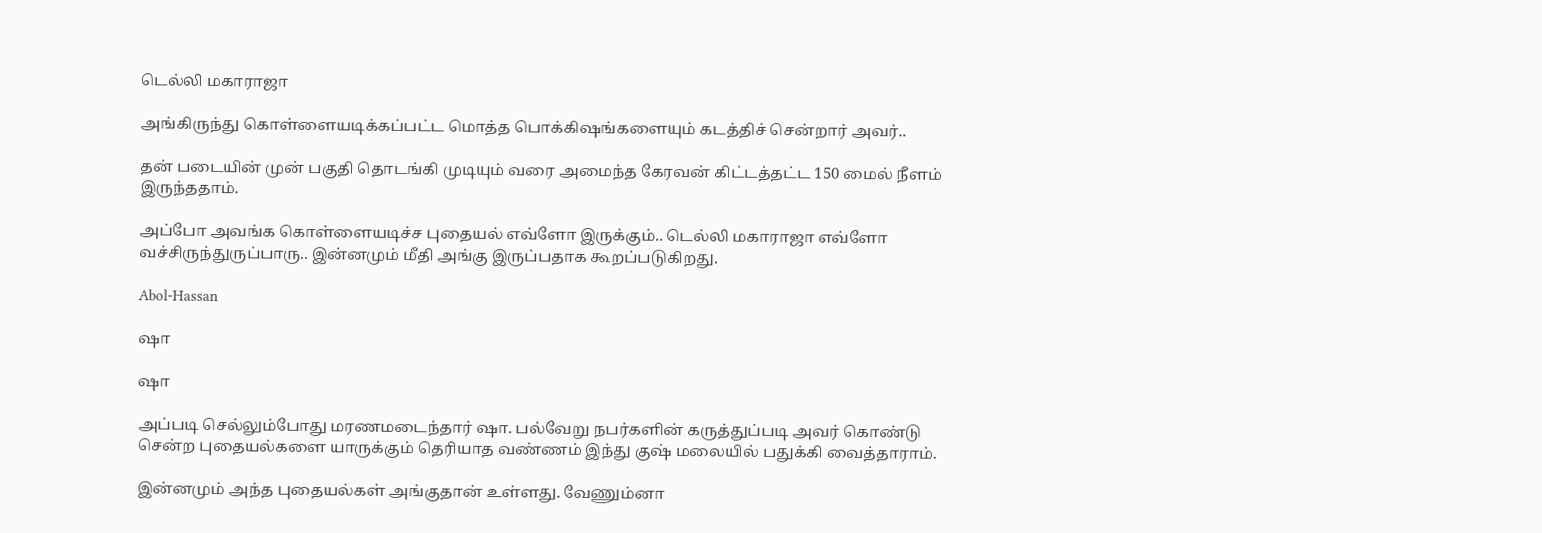டெல்லி மகாராஜா

அங்கிருந்து கொள்ளையடிக்கப்பட்ட மொத்த பொக்கிஷங்களையும் கடத்திச் சென்றார் அவர்..

தன் படையின் முன் பகுதி தொடங்கி முடியும் வரை அமைந்த கேரவன் கிட்டத்தட்ட 150 மைல் நீளம் இருந்ததாம்.

அப்போ அவங்க கொள்ளையடிச்ச புதையல் எவ்ளோ இருக்கும்.. டெல்லி மகாராஜா எவ்ளோ வச்சிருந்துருப்பாரு.. இன்னமும் மீதி அங்கு இருப்பதாக கூறப்படுகிறது.

Abol-Hassan

ஷா

ஷா

அப்படி செல்லும்போது மரணமடைந்தார் ஷா. பல்வேறு நபர்களின் கருத்துப்படி அவர் கொண்டு சென்ற புதையல்களை யாருக்கும் தெரியாத வண்ணம் இந்து குஷ் மலையில் பதுக்கி வைத்தாராம்.

இன்னமும் அந்த புதையல்கள் அங்குதான் உள்ளது. வேணும்னா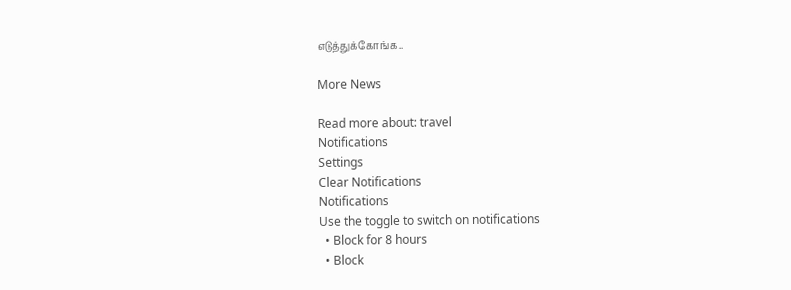எடுத்துக்கோங்க..

More News

Read more about: travel
Notifications
Settings
Clear Notifications
Notifications
Use the toggle to switch on notifications
  • Block for 8 hours
  • Block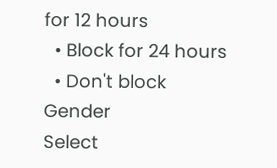for 12 hours
  • Block for 24 hours
  • Don't block
Gender
Select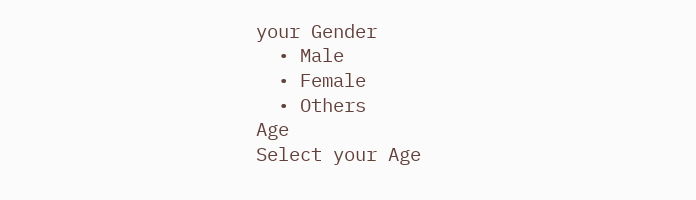your Gender
  • Male
  • Female
  • Others
Age
Select your Age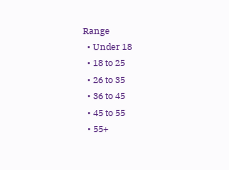Range
  • Under 18
  • 18 to 25
  • 26 to 35
  • 36 to 45
  • 45 to 55
  • 55+